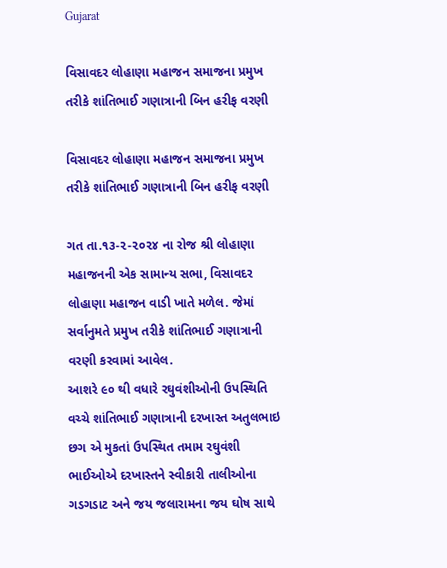Gujarat

વિસાવદર લોહાણા મહાજન સમાજના પ્રમુખ તરીકે શાંતિભાઈ ગણાત્રાની બિન હરીફ વરણી

વિસાવદર લોહાણા મહાજન સમાજના પ્રમુખ તરીકે શાંતિભાઈ ગણાત્રાની બિન હરીફ વરણી

ગત તા.૧૩-૨-૨૦૨૪ ના રોજ શ્રી લોહાણા મહાજનની એક સામાન્ય સભા, વિસાવદર લોહાણા મહાજન વાડી ખાતે મળેલ. જેમાં સર્વાનુમતે પ્રમુખ તરીકે શાંતિભાઈ ગણાત્રાની વરણી કરવામાં આવેલ.
આશરે ૯૦ થી વધારે રઘુવંશીઓની ઉપસ્થિતિ વચ્ચે શાંતિભાઈ ગણાત્રાની દરખાસ્ત અતુલભાઇ છગ એ મુકતાં ઉપસ્થિત તમામ રઘુવંશી ભાઈઓએ દરખાસ્તને સ્વીકારી તાલીઓના ગડગડાટ અને જય જલારામના જય ઘોષ સાથે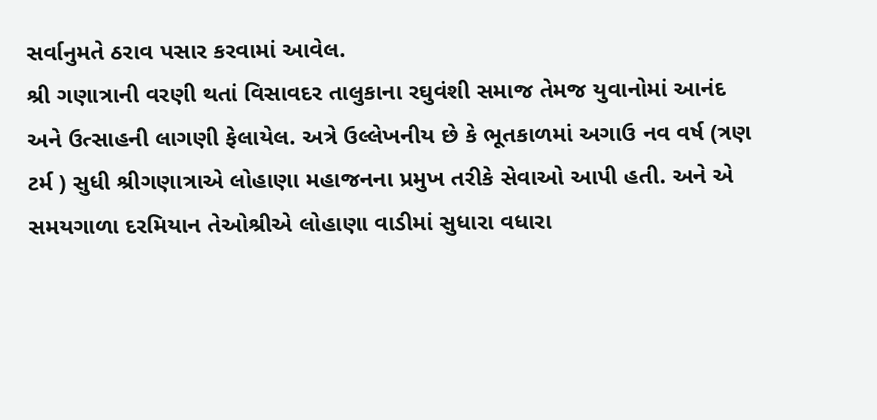સર્વાનુમતે ઠરાવ પસાર કરવામાં આવેલ.
શ્રી ગણાત્રાની વરણી થતાં વિસાવદર તાલુકાના રઘુવંશી સમાજ તેમજ યુવાનોમાં આનંદ અને ઉત્સાહની લાગણી ફેલાયેલ. અત્રે ઉલ્લેખનીય છે કે ભૂતકાળમાં અગાઉ નવ વર્ષ (ત્રણ ટર્મ ) સુધી શ્રીગણાત્રાએ લોહાણા મહાજનના પ્રમુખ તરીકે સેવાઓ આપી હતી. અને એ સમયગાળા દરમિયાન તેઓશ્રીએ લોહાણા વાડીમાં સુધારા વધારા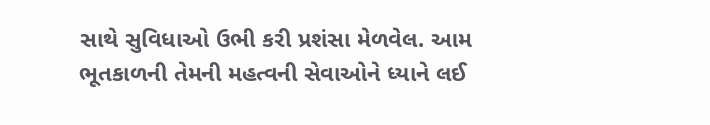સાથે સુવિધાઓ ઉભી કરી પ્રશંસા મેળવેલ. આમ ભૂતકાળની તેમની મહત્વની સેવાઓને ધ્યાને લઈ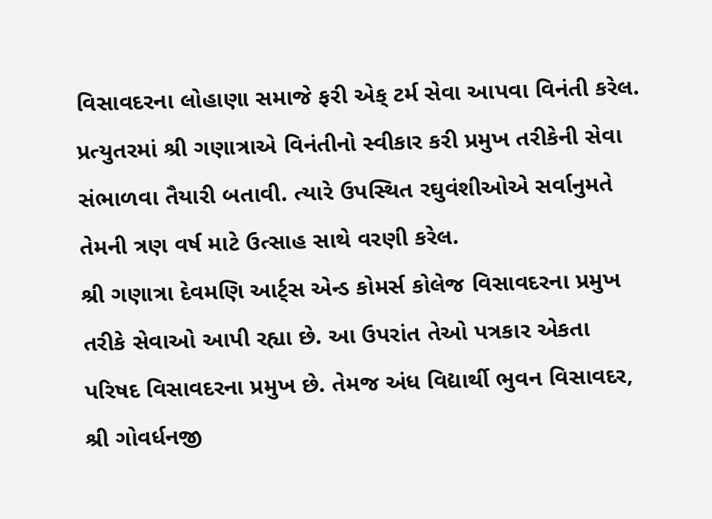વિસાવદરના લોહાણા સમાજે ફરી એક્ ટર્મ સેવા આપવા વિનંતી કરેલ. પ્રત્યુતરમાં શ્રી ગણાત્રાએ વિનંતીનો સ્વીકાર કરી પ્રમુખ તરીકેની સેવા સંભાળવા તૈયારી બતાવી. ત્યારે ઉપસ્થિત રઘુવંશીઓએ સર્વાનુમતે તેમની ત્રણ વર્ષ માટે ઉત્સાહ સાથે વરણી કરેલ.
શ્રી ગણાત્રા દેવમણિ આર્ટ્સ એન્ડ કોમર્સ કોલેજ વિસાવદરના પ્રમુખ તરીકે સેવાઓ આપી રહ્યા છે. આ ઉપરાંત તેઓ પત્રકાર એકતા પરિષદ વિસાવદરના પ્રમુખ છે. તેમજ અંધ વિદ્યાર્થી ભુવન વિસાવદર, શ્રી ગોવર્ધનજી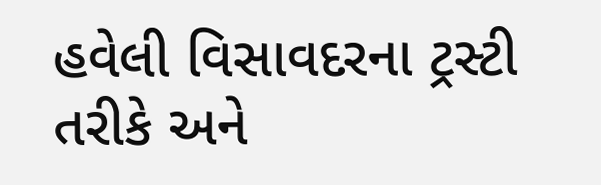હવેલી વિસાવદરના ટ્રસ્ટી તરીકે અને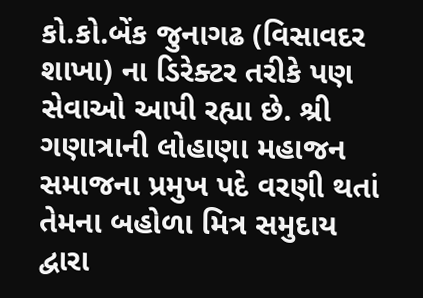કો.કો.બેંક જુનાગઢ (વિસાવદર શાખા) ના ડિરેક્ટર તરીકે પણ સેવાઓ આપી રહ્યા છે. શ્રી ગણાત્રાની લોહાણા મહાજન સમાજના પ્રમુખ પદે વરણી થતાં તેમના બહોળા મિત્ર સમુદાય દ્વારા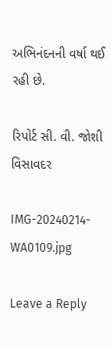અભિનંદનની વર્ષા થઈ રહી છે.

રિપોર્ટ સી. વી. જોશી વિસાવદર

IMG-20240214-WA0109.jpg

Leave a Reply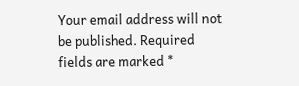Your email address will not be published. Required fields are marked *